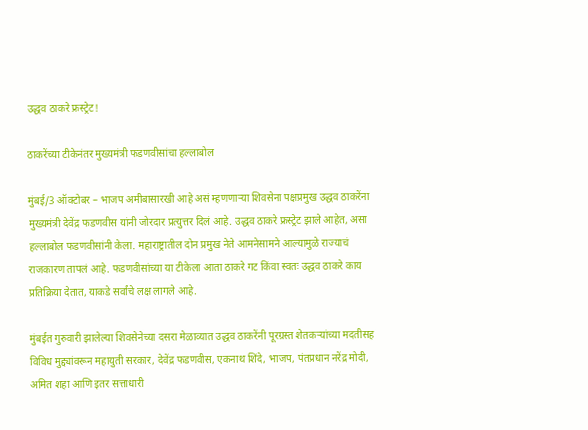उद्धव ठाकरे फ्रस्ट्रेट!

ठाकरेंच्या टीकेनंतर मुख्यमंत्री फडणवीसांचा हल्लाबोल

मुंबई/3 ऑक्टोबर – भाजप अमीबासारखी आहे असं म्हणणाऱ्या शिवसेना पक्षप्रमुख उद्धव ठाकरेंना मुख्यमंत्री देवेंद्र फडणवीस यांनी जोरदार प्रत्युत्तर दिलं आहे. उद्धव ठाकरे फ्रस्ट्रेट झाले आहेत, असा हल्लाबोल फडणवीसांनी केला. महाराष्ट्रातील दोन प्रमुख नेते आमनेसामने आल्यामुळे राज्याचं राजकारण तापलं आहे. फडणवीसांच्या या टीकेला आता ठाकरे गट किंवा स्वतः उद्धव ठाकरे काय प्रतिक्रिया देतात, याकडे सर्वांचे लक्ष लागले आहे.

मुंबईत गुरुवारी झालेल्या शिवसेनेच्या दसरा मेळाव्यात उद्धव ठाकरेंनी पूरग्रस्त शेतकऱ्यांच्या मदतीसह विविध मुद्द्यांवरून महायुती सरकार, देवेंद्र फडणवीस, एकनाथ शिंदे, भाजप, पंतप्रधान नरेंद्र मोदी, अमित शहा आणि इतर सत्ताधारी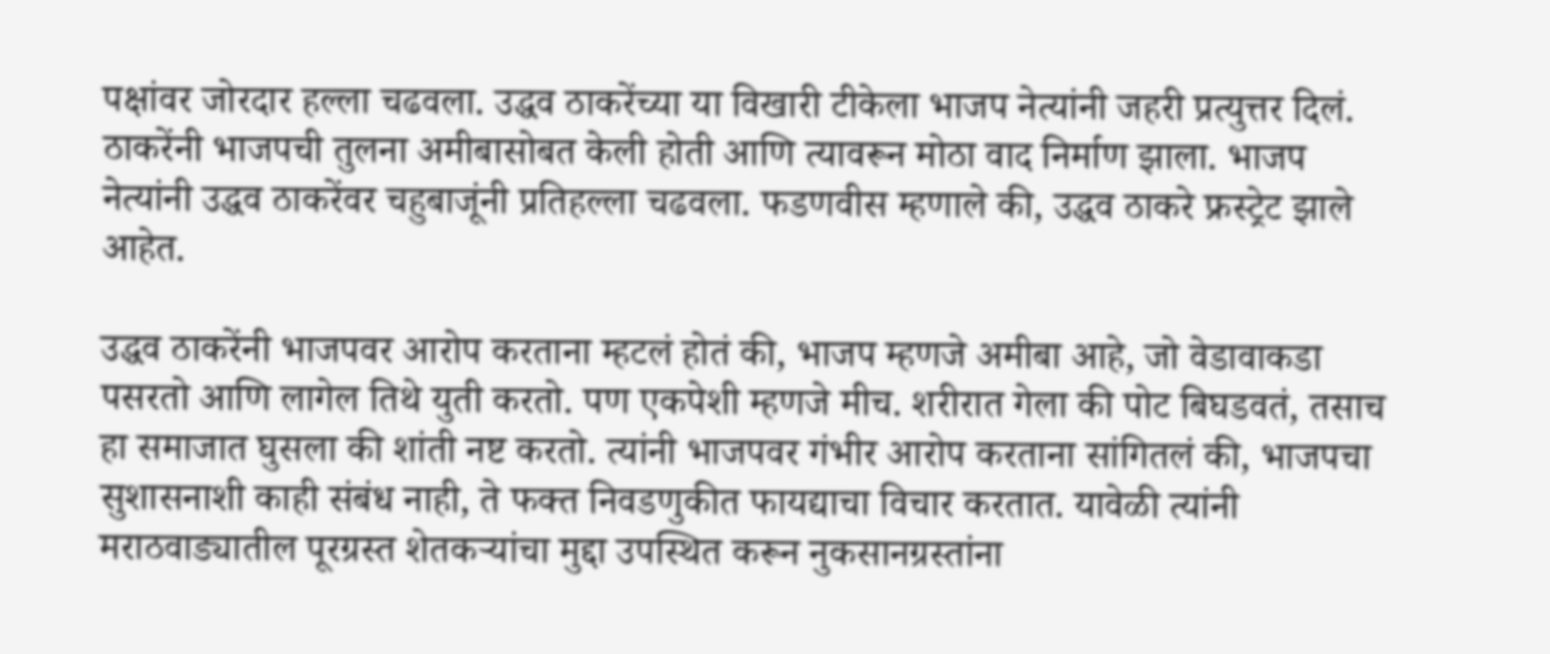पक्षांवर जोरदार हल्ला चढवला. उद्धव ठाकरेंच्या या विखारी टीकेला भाजप नेत्यांनी जहरी प्रत्युत्तर दिलं. ठाकरेंनी भाजपची तुलना अमीबासोबत केली होती आणि त्यावरून मोठा वाद निर्माण झाला. भाजप नेत्यांनी उद्धव ठाकरेंवर चहुबाजूंनी प्रतिहल्ला चढवला. फडणवीस म्हणाले की, उद्धव ठाकरे फ्रस्ट्रेट झाले आहेत.

उद्धव ठाकरेंनी भाजपवर आरोप करताना म्हटलं होतं की, भाजप म्हणजे अमीबा आहे, जो वेडावाकडा पसरतो आणि लागेल तिथे युती करतो. पण एकपेशी म्हणजे मीच. शरीरात गेला की पोट बिघडवतं, तसाच हा समाजात घुसला की शांती नष्ट करतो. त्यांनी भाजपवर गंभीर आरोप करताना सांगितलं की, भाजपचा सुशासनाशी काही संबंध नाही, ते फक्त निवडणुकीत फायद्याचा विचार करतात. यावेळी त्यांनी मराठवाड्यातील पूरग्रस्त शेतकऱ्यांचा मुद्दा उपस्थित करून नुकसानग्रस्तांना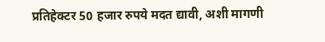प्रतिहेक्टर 50 हजार रुपये मदत द्यावी, अशी मागणी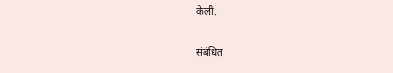केली.

संबंधित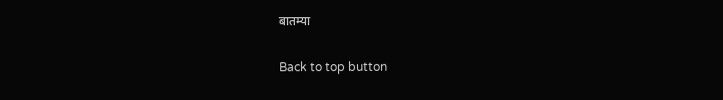बातम्या

Back to top button